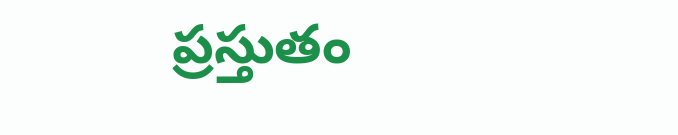ప్రస్తుతం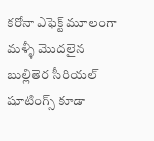కరోనా ఎఫెక్ట్ మూలంగా మళ్ళీ మొదలైన బుల్లితెర సీరియల్ షూటింగ్స్ కూడా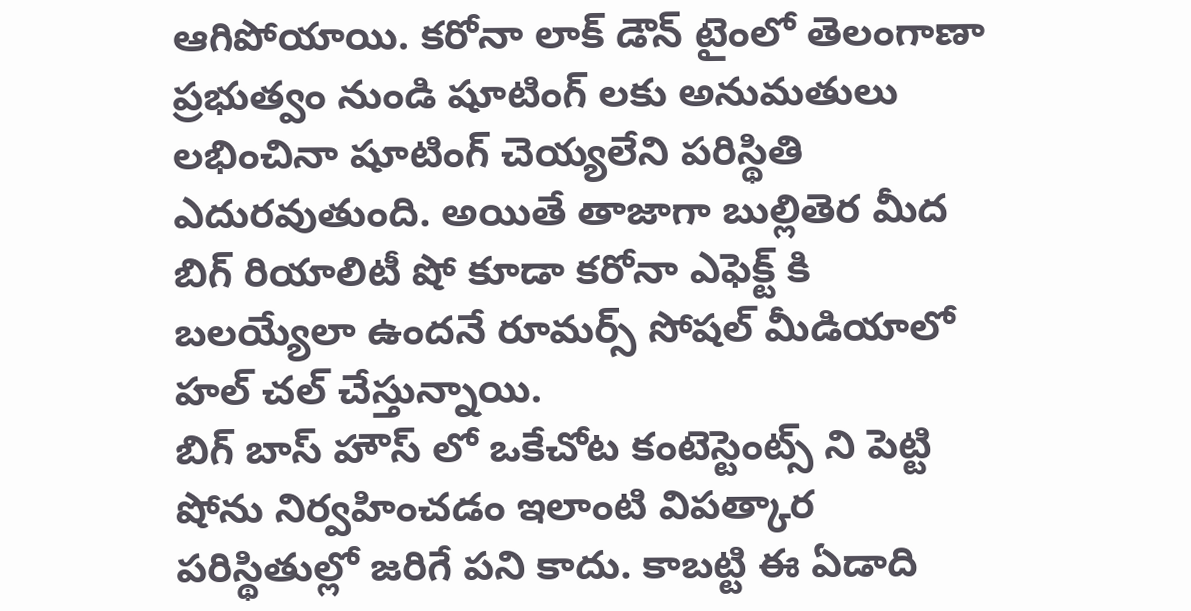ఆగిపోయాయి. కరోనా లాక్ డౌన్ టైంలో తెలంగాణా ప్రభుత్వం నుండి షూటింగ్ లకు అనుమతులు లభించినా షూటింగ్ చెయ్యలేని పరిస్థితి ఎదురవుతుంది. అయితే తాజాగా బుల్లితెర మీద బిగ్ రియాలిటీ షో కూడా కరోనా ఎఫెక్ట్ కి బలయ్యేలా ఉందనే రూమర్స్ సోషల్ మీడియాలో హల్ చల్ చేస్తున్నాయి.
బిగ్ బాస్ హౌస్ లో ఒకేచోట కంటెస్టెంట్స్ ని పెట్టి షోను నిర్వహించడం ఇలాంటి విపత్కార పరిస్థితుల్లో జరిగే పని కాదు. కాబట్టి ఈ ఏడాది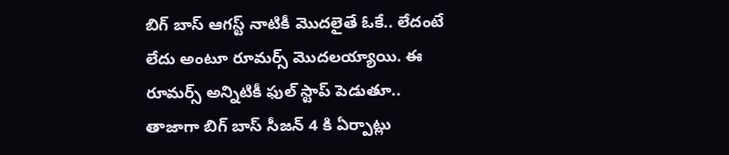బిగ్ బాస్ ఆగస్ట్ నాటికీ మొదలైతే ఓకే.. లేదంటే లేదు అంటూ రూమర్స్ మొదలయ్యాయి. ఈ రూమర్స్ అన్నిటికీ ఫుల్ స్టాప్ పెడుతూ.. తాజాగా బిగ్ బాస్ సీజన్ 4 కి ఏర్పాట్లు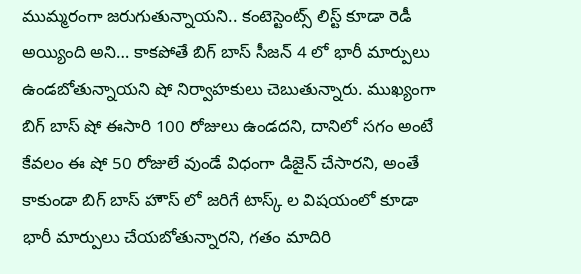ముమ్మరంగా జరుగుతున్నాయని.. కంటెస్టెంట్స్ లిస్ట్ కూడా రెడీ అయ్యింది అని… కాకపోతే బిగ్ బాస్ సీజన్ 4 లో భారీ మార్పులు ఉండబోతున్నాయని షో నిర్వాహకులు చెబుతున్నారు. ముఖ్యంగా బిగ్ బాస్ షో ఈసారి 100 రోజులు ఉండదని, దానిలో సగం అంటే కేవలం ఈ షో 50 రోజులే వుండే విధంగా డిజైన్ చేసారని, అంతే కాకుండా బిగ్ బాస్ హౌస్ లో జరిగే టాస్క్ ల విషయంలో కూడా భారీ మార్పులు చేయబోతున్నారని, గతం మాదిరి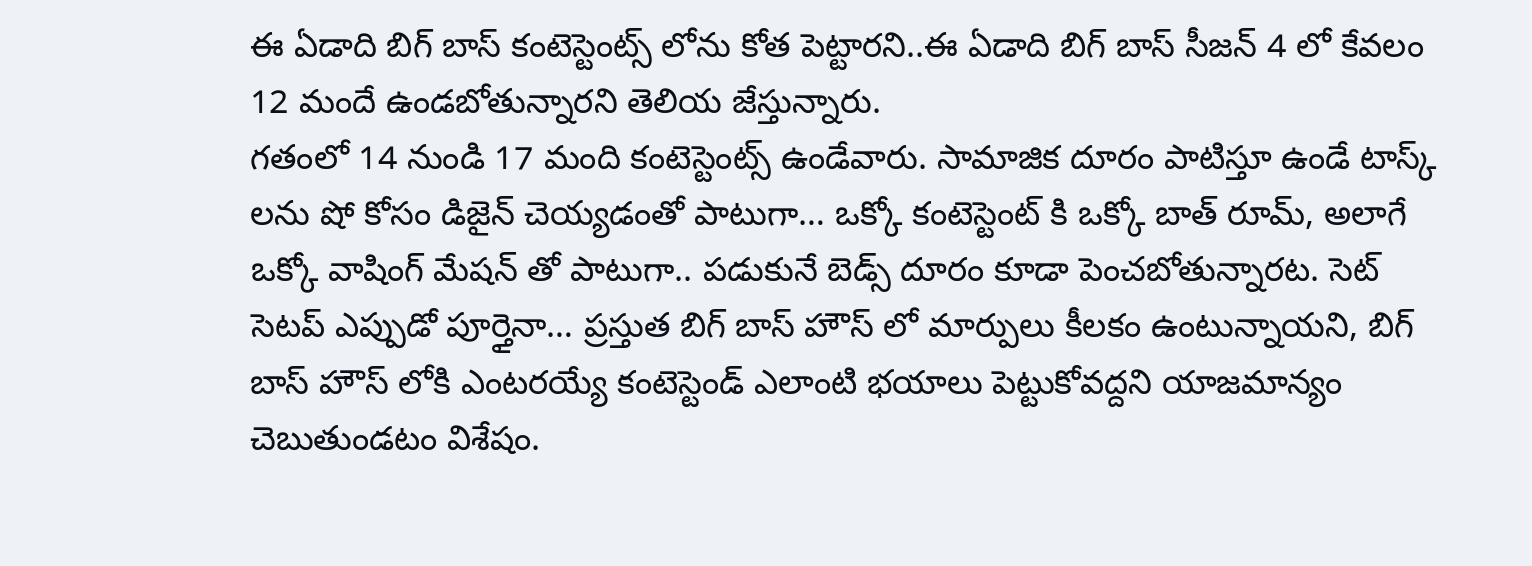ఈ ఏడాది బిగ్ బాస్ కంటెస్టెంట్స్ లోను కోత పెట్టారని..ఈ ఏడాది బిగ్ బాస్ సీజన్ 4 లో కేవలం 12 మందే ఉండబోతున్నారని తెలియ జేస్తున్నారు.
గతంలో 14 నుండి 17 మంది కంటెస్టెంట్స్ ఉండేవారు. సామాజిక దూరం పాటిస్తూ ఉండే టాస్క్ లను షో కోసం డిజైన్ చెయ్యడంతో పాటుగా… ఒక్కో కంటెస్టెంట్ కి ఒక్కో బాత్ రూమ్, అలాగే ఒక్కో వాషింగ్ మేషన్ తో పాటుగా.. పడుకునే బెడ్స్ దూరం కూడా పెంచబోతున్నారట. సెట్ సెటప్ ఎప్పుడో పూర్తైనా… ప్రస్తుత బిగ్ బాస్ హౌస్ లో మార్పులు కీలకం ఉంటున్నాయని, బిగ్ బాస్ హౌస్ లోకి ఎంటరయ్యే కంటెస్టెండ్ ఎలాంటి భయాలు పెట్టుకోవద్దని యాజమాన్యం చెబుతుండటం విశేషం.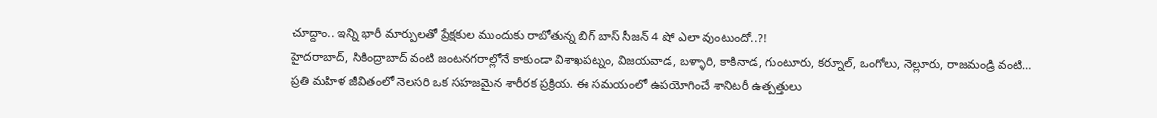చూద్దాం.. ఇన్ని భారీ మార్పులతో ప్రేక్షకుల ముందుకు రాబోతున్న బిగ్ బాస్ సీజన్ 4 షో ఎలా వుంటుందో..?!
హైదరాబాద్, సికింద్రాబాద్ వంటి జంటనగరాల్లోనే కాకుండా విశాఖపట్నం, విజయవాడ, బళ్ళారి, కాకినాడ, గుంటూరు, కర్నూల్, ఒంగోలు, నెల్లూరు, రాజమండ్రి వంటి…
ప్రతి మహిళ జీవితంలో నెలసరి ఒక సహజమైన శారీరక ప్రక్రియ. ఈ సమయంలో ఉపయోగించే శానిటరీ ఉత్పత్తులు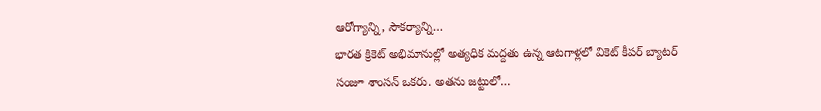ఆరోగ్యాన్ని, సౌకర్యాన్ని…
భారత క్రికెట్ అభిమానుల్లో అత్యధిక మద్దతు ఉన్న ఆటగాళ్లలో వికెట్ కీపర్ బ్యాటర్ సంజూ శాంసన్ ఒకరు. అతను జట్టులో…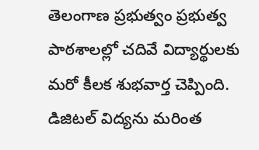తెలంగాణ ప్రభుత్వం ప్రభుత్వ పాఠశాలల్లో చదివే విద్యార్థులకు మరో కీలక శుభవార్త చెప్పింది. డిజిటల్ విద్యను మరింత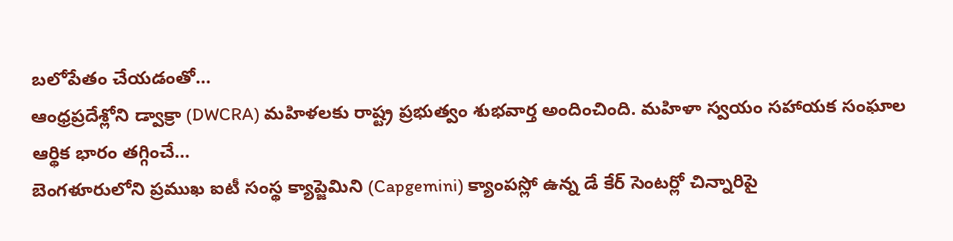బలోపేతం చేయడంతో…
ఆంధ్రప్రదేశ్లోని డ్వాక్రా (DWCRA) మహిళలకు రాష్ట్ర ప్రభుత్వం శుభవార్త అందించింది. మహిళా స్వయం సహాయక సంఘాల ఆర్థిక భారం తగ్గించే…
బెంగళూరులోని ప్రముఖ ఐటీ సంస్థ క్యాప్జెమిని (Capgemini) క్యాంపస్లో ఉన్న డే కేర్ సెంటర్లో చిన్నారిపై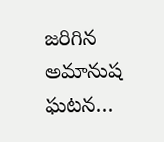జరిగిన అమానుష ఘటన…